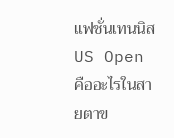แฟชั่นเทนนิส US Open คืออะไรในสายตาข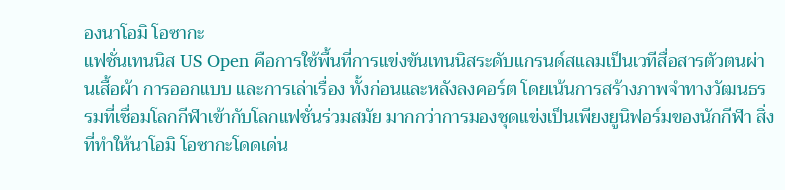องนาโอมิ โอซากะ
แฟชั่นเทนนิส US Open คือการใช้พื้นที่การแข่งขันเทนนิสระดับแกรนด์สแลมเป็นเวทีสื่อสารตัวตนผ่านเสื้อผ้า การออกแบบ และการเล่าเรื่อง ทั้งก่อนและหลังลงคอร์ต โดยเน้นการสร้างภาพจำทางวัฒนธรรมที่เชื่อมโลกกีฬาเข้ากับโลกแฟชั่นร่วมสมัย มากกว่าการมองชุดแข่งเป็นเพียงยูนิฟอร์มของนักกีฬา สิ่งที่ทำให้นาโอมิ โอซากะโดดเด่น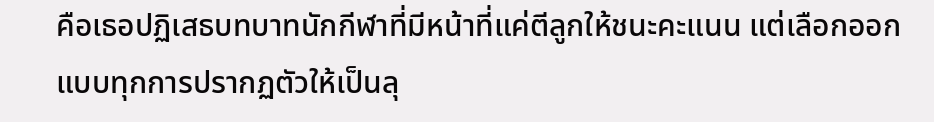คือเธอปฏิเสธบทบาทนักกีฬาที่มีหน้าที่แค่ตีลูกให้ชนะคะแนน แต่เลือกออกแบบทุกการปรากฏตัวให้เป็นลุ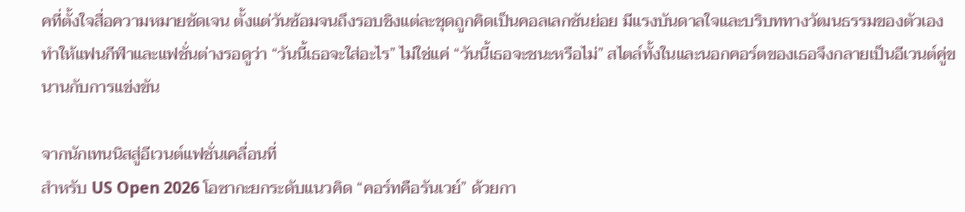คที่ตั้งใจสื่อความหมายชัดเจน ตั้งแต่วันซ้อมจนถึงรอบชิงแต่ละชุดถูกคิดเป็นคอลเลกชันย่อย มีแรงบันดาลใจและบริบททางวัฒนธรรมของตัวเอง ทำให้แฟนกีฬาและแฟชั่นต่างรอดูว่า “วันนี้เธอจะใส่อะไร” ไม่ใช่แค่ “วันนี้เธอจะชนะหรือไม่” สไตล์ทั้งในและนอกคอร์ตของเธอจึงกลายเป็นอีเวนต์คู่ขนานกับการแข่งขัน

จากนักเทนนิสสู่อีเวนต์แฟชั่นเคลื่อนที่
สำหรับ US Open 2026 โอซากะยกระดับแนวคิด “คอร์ทคือรันเวย์” ด้วยกา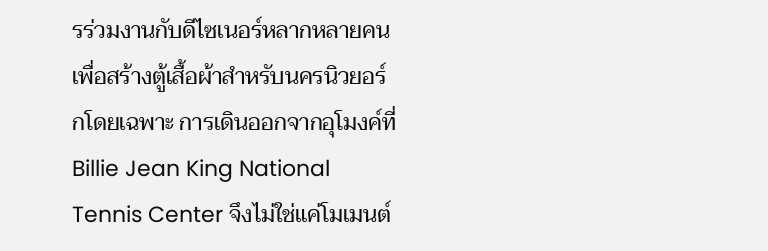รร่วมงานกับดีไซเนอร์หลากหลายคนเพื่อสร้างตู้เสื้อผ้าสำหรับนครนิวยอร์กโดยเฉพาะ การเดินออกจากอุโมงค์ที่ Billie Jean King National Tennis Center จึงไม่ใช่แค่โมเมนต์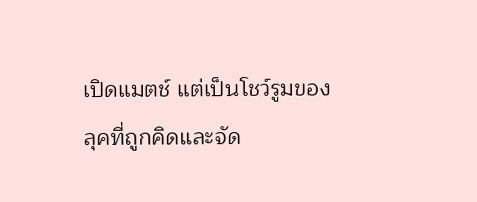เปิดแมตช์ แต่เป็นโชว์รูมของลุคที่ถูกคิดและจัด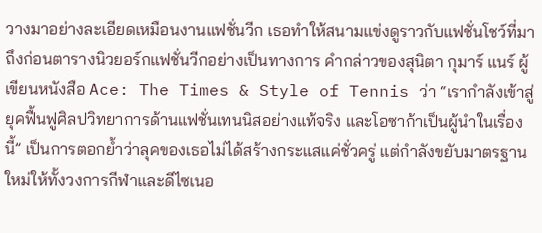วางมาอย่างละเอียดเหมือนงานแฟชั่นวีก เธอทำให้สนามแข่งดูราวกับแฟชั่นโชว์ที่มาถึงก่อนตารางนิวยอร์กแฟชั่นวีกอย่างเป็นทางการ คำกล่าวของสุนิตา กุมาร์ แนร์ ผู้เขียนหนังสือ Ace: The Times & Style of Tennis ว่า “เรากำลังเข้าสู่ยุคฟื้นฟูศิลปวิทยาการด้านแฟชั่นเทนนิสอย่างแท้จริง และโอซาก้าเป็นผู้นำในเรื่องนี้” เป็นการตอกย้ำว่าลุคของเธอไม่ได้สร้างกระแสแค่ชั่วครู่ แต่กำลังขยับมาตรฐานใหม่ให้ทั้งวงการกีฬาและดีไซเนอ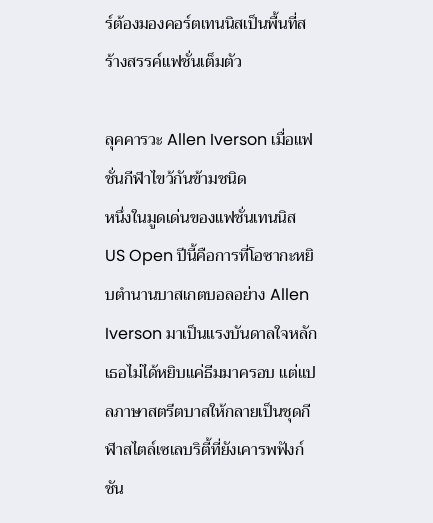ร์ต้องมองคอร์ตเทนนิสเป็นพื้นที่สร้างสรรค์แฟชั่นเต็มตัว

ลุคคารวะ Allen Iverson เมื่อแฟชั่นกีฬาไขว้กันข้ามชนิด
หนึ่งในมูดเด่นของแฟชั่นเทนนิส US Open ปีนี้คือการที่โอซากะหยิบตำนานบาสเกตบอลอย่าง Allen Iverson มาเป็นแรงบันดาลใจหลัก เธอไม่ได้หยิบแค่ธีมมาครอบ แต่แปลภาษาสตรีตบาสให้กลายเป็นชุดกีฬาสไตล์เซเลบริตี้ที่ยังเคารพฟังก์ชัน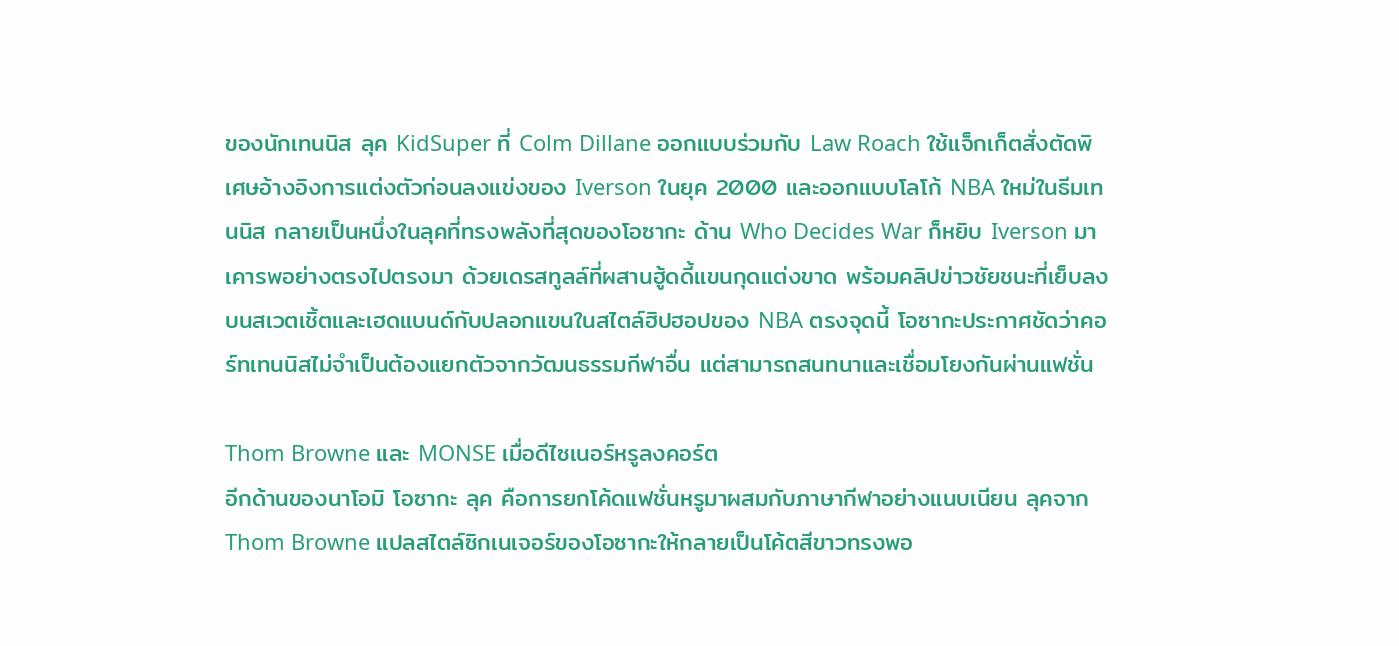ของนักเทนนิส ลุค KidSuper ที่ Colm Dillane ออกแบบร่วมกับ Law Roach ใช้แจ็กเก็ตสั่งตัดพิเศษอ้างอิงการแต่งตัวก่อนลงแข่งของ Iverson ในยุค 2000 และออกแบบโลโก้ NBA ใหม่ในธีมเทนนิส กลายเป็นหนึ่งในลุคที่ทรงพลังที่สุดของโอซากะ ด้าน Who Decides War ก็หยิบ Iverson มาเคารพอย่างตรงไปตรงมา ด้วยเดรสทูลล์ที่ผสานฮู้ดดี้แขนกุดแต่งขาด พร้อมคลิปข่าวชัยชนะที่เย็บลงบนสเวตเชิ้ตและเฮดแบนด์กับปลอกแขนในสไตล์ฮิปฮอปของ NBA ตรงจุดนี้ โอซากะประกาศชัดว่าคอร์ทเทนนิสไม่จำเป็นต้องแยกตัวจากวัฒนธรรมกีฬาอื่น แต่สามารถสนทนาและเชื่อมโยงกันผ่านแฟชั่น

Thom Browne และ MONSE เมื่อดีไซเนอร์หรูลงคอร์ต
อีกด้านของนาโอมิ โอซากะ ลุค คือการยกโค้ดแฟชั่นหรูมาผสมกับภาษากีฬาอย่างแนบเนียน ลุคจาก Thom Browne แปลสไตล์ซิกเนเจอร์ของโอซากะให้กลายเป็นโค้ตสีขาวทรงพอ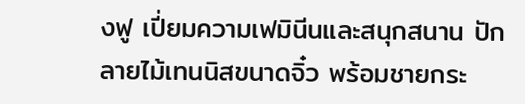งฟู เปี่ยมความเฟมินีนและสนุกสนาน ปักลายไม้เทนนิสขนาดจิ๋ว พร้อมชายกระ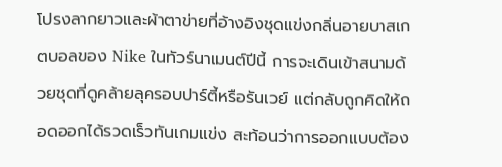โปรงลากยาวและผ้าตาข่ายที่อ้างอิงชุดแข่งกลิ่นอายบาสเกตบอลของ Nike ในทัวร์นาเมนต์ปีนี้ การจะเดินเข้าสนามด้วยชุดที่ดูคล้ายลุครอบปาร์ตี้หรือรันเวย์ แต่กลับถูกคิดให้ถอดออกได้รวดเร็วทันเกมแข่ง สะท้อนว่าการออกแบบต้อง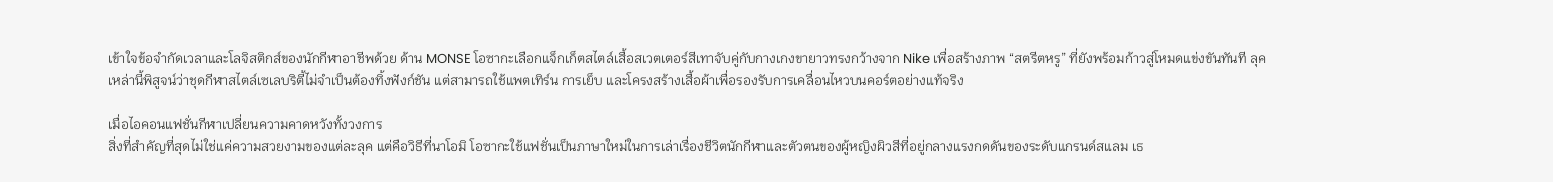เข้าใจข้อจำกัดเวลาและโลจิสติกส์ของนักกีฬาอาชีพด้วย ด้าน MONSE โอซากะเลือกแจ็กเก็ตสไตล์เสื้อสเวตเตอร์สีเทาจับคู่กับกางเกงขายาวทรงกว้างจาก Nike เพื่อสร้างภาพ “สตรีตหรู” ที่ยังพร้อมก้าวสู่โหมดแข่งขันทันที ลุคเหล่านี้พิสูจน์ว่าชุดกีฬาสไตล์เซเลบริตี้ไม่จำเป็นต้องทิ้งฟังก์ชัน แต่สามารถใช้แพตเทิร์น การเย็บ และโครงสร้างเสื้อผ้าเพื่อรองรับการเคลื่อนไหวบนคอร์ตอย่างแท้จริง

เมื่อไอคอนแฟชั่นกีฬาเปลี่ยนความคาดหวังทั้งวงการ
สิ่งที่สำคัญที่สุดไม่ใช่แค่ความสวยงามของแต่ละลุค แต่คือวิธีที่นาโอมิ โอซากะใช้แฟชั่นเป็นภาษาใหม่ในการเล่าเรื่องชีวิตนักกีฬาและตัวตนของผู้หญิงผิวสีที่อยู่กลางแรงกดดันของระดับแกรนด์สแลม เธ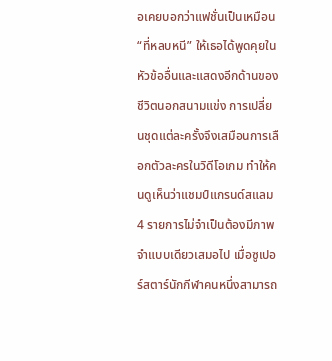อเคยบอกว่าแฟชั่นเป็นเหมือน “ที่หลบหนี” ให้เธอได้พูดคุยในหัวข้ออื่นและแสดงอีกด้านของชีวิตนอกสนามแข่ง การเปลี่ยนชุดแต่ละครั้งจึงเสมือนการเลือกตัวละครในวิดีโอเกม ทำให้คนดูเห็นว่าแชมป์แกรนด์สแลม 4 รายการไม่จำเป็นต้องมีภาพจำแบบเดียวเสมอไป เมื่อซูเปอร์สตาร์นักกีฬาคนหนึ่งสามารถ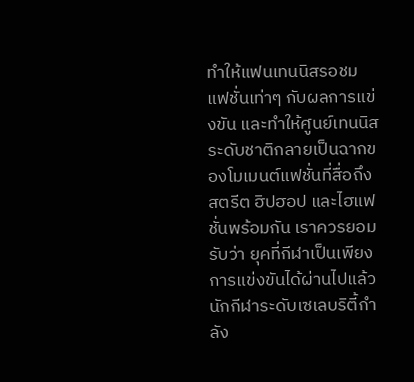ทำให้แฟนเทนนิสรอชมแฟชั่นเท่าๆ กับผลการแข่งขัน และทำให้ศูนย์เทนนิสระดับชาติกลายเป็นฉากของโมเมนต์แฟชั่นที่สื่อถึงสตรีต ฮิปฮอป และไฮแฟชั่นพร้อมกัน เราควรยอมรับว่า ยุคที่กีฬาเป็นเพียงการแข่งขันได้ผ่านไปแล้ว นักกีฬาระดับเซเลบริตี้กำลัง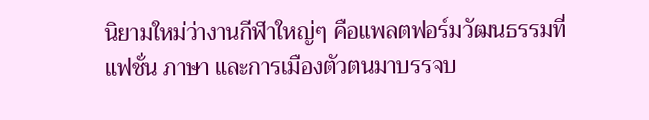นิยามใหม่ว่างานกีฬาใหญ่ๆ คือแพลตฟอร์มวัฒนธรรมที่แฟชั่น ภาษา และการเมืองตัวตนมาบรรจบ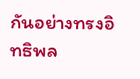กันอย่างทรงอิทธิพล